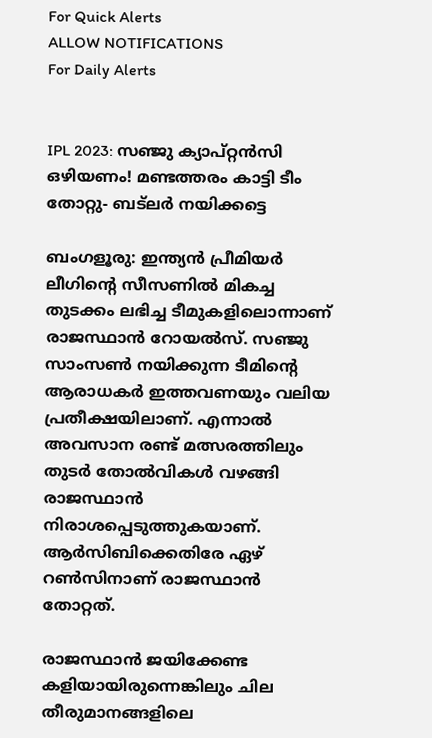For Quick Alerts
ALLOW NOTIFICATIONS
For Daily Alerts


IPL 2023: സഞ്ജു ക്യാപ്റ്റന്‍സി ഒഴിയണം! മണ്ടത്തരം കാട്ടി ടീം തോറ്റു- ബട്‌ലര്‍ നയിക്കട്ടെ

ബംഗളൂരു: ഇന്ത്യന്‍ പ്രീമിയര്‍ ലീഗിന്റെ സീസണില്‍ മികച്ച തുടക്കം ലഭിച്ച ടീമുകളിലൊന്നാണ് രാജസ്ഥാന്‍ റോയല്‍സ്. സഞ്ജു സാംസണ്‍ നയിക്കുന്ന ടീമിന്റെ ആരാധകര്‍ ഇത്തവണയും വലിയ പ്രതീക്ഷയിലാണ്. എന്നാല്‍ അവസാന രണ്ട് മത്സരത്തിലും തുടര്‍ തോല്‍വികള്‍ വഴങ്ങി രാജസ്ഥാന്‍ നിരാശപ്പെടുത്തുകയാണ്. ആര്‍സിബിക്കെതിരേ ഏഴ് റണ്‍സിനാണ് രാജസ്ഥാന്‍ തോറ്റത്.

രാജസ്ഥാന്‍ ജയിക്കേണ്ട കളിയായിരുന്നെങ്കിലും ചില തീരുമാനങ്ങളിലെ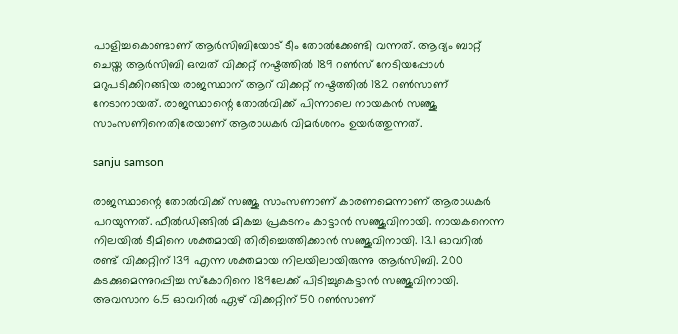പാളിച്ചകൊണ്ടാണ് ആര്‍സിബിയോട് ടീം തോല്‍ക്കേണ്ടി വന്നത്. ആദ്യം ബാറ്റ് ചെയ്ത ആര്‍സിബി ഒമ്പത് വിക്കറ്റ് നഷ്ടത്തില്‍ 189 റണ്‍സ് നേടിയപ്പോള്‍ മറുപടിക്കിറങ്ങിയ രാജസ്ഥാന് ആറ് വിക്കറ്റ് നഷ്ടത്തില്‍ 182 റണ്‍സാണ് നേടാനായത്. രാജസ്ഥാന്റെ തോല്‍വിക്ക് പിന്നാലെ നായകന്‍ സഞ്ജു സാംസണിനെതിരേയാണ് ആരാധകര്‍ വിമര്‍ശനം ഉയര്‍ത്തുന്നത്.

sanju samson

രാജസ്ഥാന്റെ തോല്‍വിക്ക് സഞ്ജു സാംസണാണ് കാരണമെന്നാണ് ആരാധകര്‍ പറയുന്നത്. ഫീല്‍ഡിങ്ങില്‍ മികച്ച പ്രകടനം കാട്ടാന്‍ സഞ്ജുവിനായി. നായകനെന്ന നിലയില്‍ ടീമിനെ ശക്തമായി തിരിച്ചെത്തിക്കാന്‍ സഞ്ജുവിനായി. 13.1 ഓവറില്‍ രണ്ട് വിക്കറ്റിന് 139 എന്ന ശക്തമായ നിലയിലായിരുന്നു ആര്‍സിബി. 200 കടക്കുമെന്നുറപ്പിച്ച സ്‌കോറിനെ 189ലേക്ക് പിടിച്ചുകെട്ടാന്‍ സഞ്ജുവിനായി. അവസാന 6.5 ഓവറില്‍ ഏഴ് വിക്കറ്റിന് 50 റണ്‍സാണ്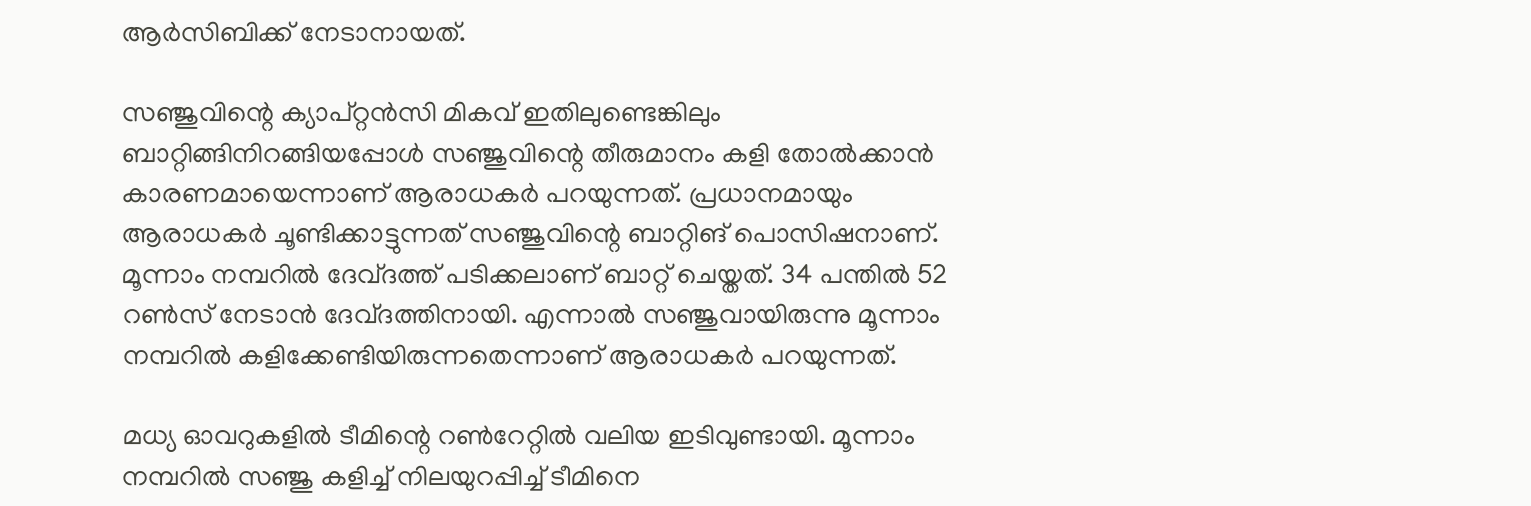ആര്‍സിബിക്ക് നേടാനായത്.

സഞ്ജുവിന്റെ ക്യാപ്റ്റന്‍സി മികവ് ഇതിലുണ്ടെങ്കിലും ബാറ്റിങ്ങിനിറങ്ങിയപ്പോള്‍ സഞ്ജുവിന്റെ തീരുമാനം കളി തോല്‍ക്കാന്‍ കാരണമായെന്നാണ് ആരാധകര്‍ പറയുന്നത്. പ്രധാനമായും ആരാധകര്‍ ചൂണ്ടിക്കാട്ടുന്നത് സഞ്ജുവിന്റെ ബാറ്റിങ് പൊസിഷനാണ്. മൂന്നാം നമ്പറില്‍ ദേവ്ദത്ത് പടിക്കലാണ് ബാറ്റ് ചെയ്തത്. 34 പന്തില്‍ 52 റണ്‍സ് നേടാന്‍ ദേവ്ദത്തിനായി. എന്നാല്‍ സഞ്ജുവായിരുന്നു മൂന്നാം നമ്പറില്‍ കളിക്കേണ്ടിയിരുന്നതെന്നാണ് ആരാധകര്‍ പറയുന്നത്.

മധ്യ ഓവറുകളില്‍ ടീമിന്റെ റണ്‍റേറ്റില്‍ വലിയ ഇടിവുണ്ടായി. മൂന്നാം നമ്പറില്‍ സഞ്ജു കളിച്ച് നിലയുറപ്പിച്ച് ടീമിനെ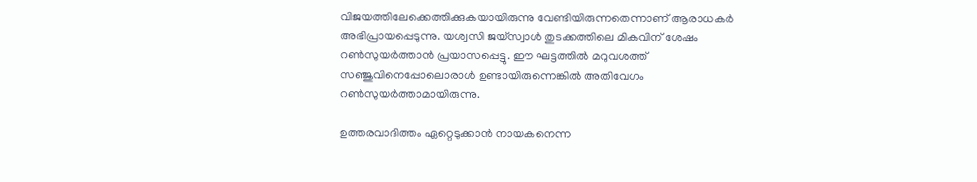വിജയത്തിലേക്കെത്തിക്കുകയായിരുന്നു വേണ്ടിയിരുന്നതെന്നാണ് ആരാധകര്‍ അഭിപ്രായപ്പെടുന്നു. യശ്വസി ജയ്‌സ്വാള്‍ തുടക്കത്തിലെ മികവിന് ശേഷം റണ്‍സുയര്‍ത്താന്‍ പ്രയാസപ്പെട്ടു. ഈ ഘട്ടത്തില്‍ മറുവശത്ത് സഞ്ജുവിനെപ്പോലൊരാള്‍ ഉണ്ടായിരുന്നെങ്കില്‍ അതിവേഗം റണ്‍സുയര്‍ത്താമായിരുന്നു.

ഉത്തരവാദിത്തം ഏറ്റെടുക്കാന്‍ നായകനെന്ന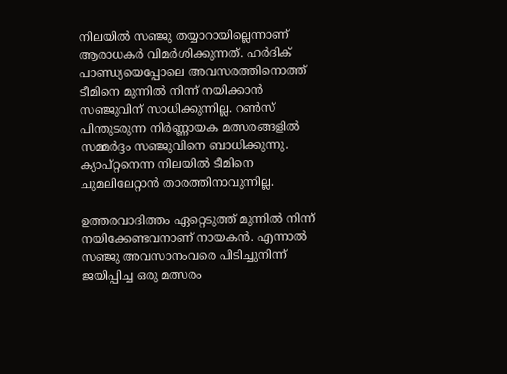നിലയില്‍ സഞ്ജു തയ്യാറായില്ലെന്നാണ് ആരാധകര്‍ വിമര്‍ശിക്കുന്നത്. ഹര്‍ദിക് പാണ്ഡ്യയെപ്പോലെ അവസരത്തിനൊത്ത് ടീമിനെ മുന്നില്‍ നിന്ന് നയിക്കാന്‍ സഞ്ജുവിന് സാധിക്കുന്നില്ല. റണ്‍സ് പിന്തുടരുന്ന നിര്‍ണ്ണായക മത്സരങ്ങളില്‍ സമ്മര്‍ദ്ദം സഞ്ജുവിനെ ബാധിക്കുന്നു. ക്യാപ്റ്റനെന്ന നിലയില്‍ ടീമിനെ ചുമലിലേറ്റാന്‍ താരത്തിനാവുന്നില്ല.

ഉത്തരവാദിത്തം ഏറ്റെടുത്ത് മുന്നില്‍ നിന്ന് നയിക്കേണ്ടവനാണ് നായകന്‍. എന്നാല്‍ സഞ്ജു അവസാനംവരെ പിടിച്ചുനിന്ന് ജയിപ്പിച്ച ഒരു മത്സരം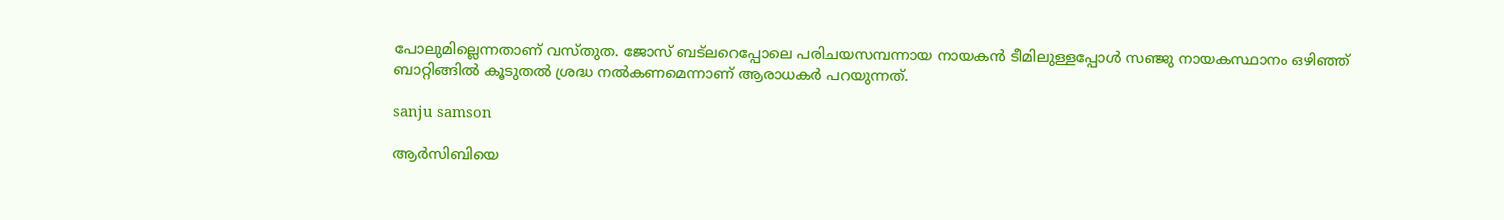പോലുമില്ലെന്നതാണ് വസ്തുത. ജോസ് ബട്‌ലറെപ്പോലെ പരിചയസമ്പന്നായ നായകന്‍ ടീമിലുള്ളപ്പോള്‍ സഞ്ജു നായകസ്ഥാനം ഒഴിഞ്ഞ് ബാറ്റിങ്ങില്‍ കൂടുതല്‍ ശ്രദ്ധ നല്‍കണമെന്നാണ് ആരാധകര്‍ പറയുന്നത്.

sanju samson

ആര്‍സിബിയെ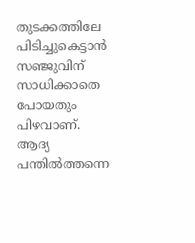തുടക്കത്തിലേ പിടിച്ചുകെട്ടാന്‍ സഞ്ജുവിന് സാധിക്കാതെ പോയതും പിഴവാണ്. ആദ്യ പന്തില്‍ത്തന്നെ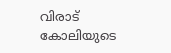വിരാട് കോലിയുടെ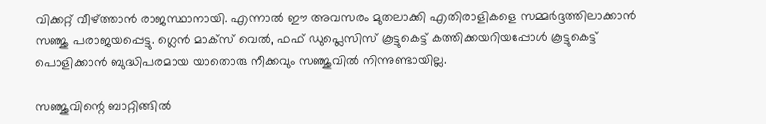വിക്കറ്റ് വീഴ്ത്താന്‍ രാജസ്ഥാനായി. എന്നാല്‍ ഈ അവസരം മുതലാക്കി എതിരാളികളെ സമ്മര്‍ദ്ദത്തിലാക്കാന്‍ സഞ്ജു പരാജയപ്പെട്ടു. ഗ്ലെന്‍ മാക്‌സ് വെല്‍, ഫഫ് ഡുപ്ലെസിസ് കൂട്ടുകെട്ട് കത്തിക്കയറിയപ്പോള്‍ കൂട്ടുകെട്ട് പൊളിക്കാന്‍ ബുദ്ധിപരമായ യാതൊരു നീക്കവും സഞ്ജുവില്‍ നിന്നുണ്ടായില്ല.

സഞ്ജുവിന്റെ ബാറ്റിങ്ങില്‍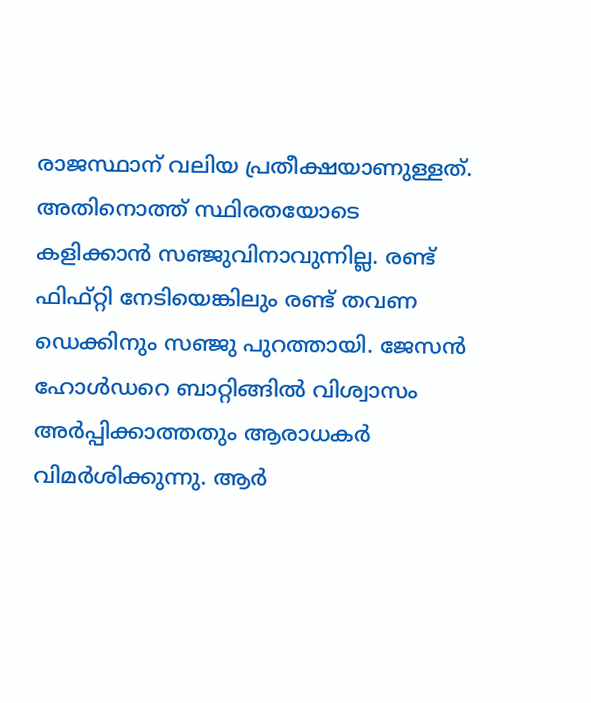രാജസ്ഥാന് വലിയ പ്രതീക്ഷയാണുള്ളത്. അതിനൊത്ത് സ്ഥിരതയോടെ കളിക്കാന്‍ സഞ്ജുവിനാവുന്നില്ല. രണ്ട് ഫിഫ്റ്റി നേടിയെങ്കിലും രണ്ട് തവണ ഡെക്കിനും സഞ്ജു പുറത്തായി. ജേസന്‍ ഹോള്‍ഡറെ ബാറ്റിങ്ങില്‍ വിശ്വാസം അര്‍പ്പിക്കാത്തതും ആരാധകര്‍ വിമര്‍ശിക്കുന്നു. ആര്‍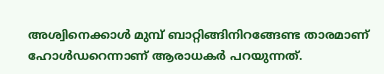അശ്വിനെക്കാള്‍ മുമ്പ് ബാറ്റിങ്ങിനിറങ്ങേണ്ട താരമാണ് ഹോള്‍ഡറെന്നാണ് ആരാധകര്‍ പറയുന്നത്.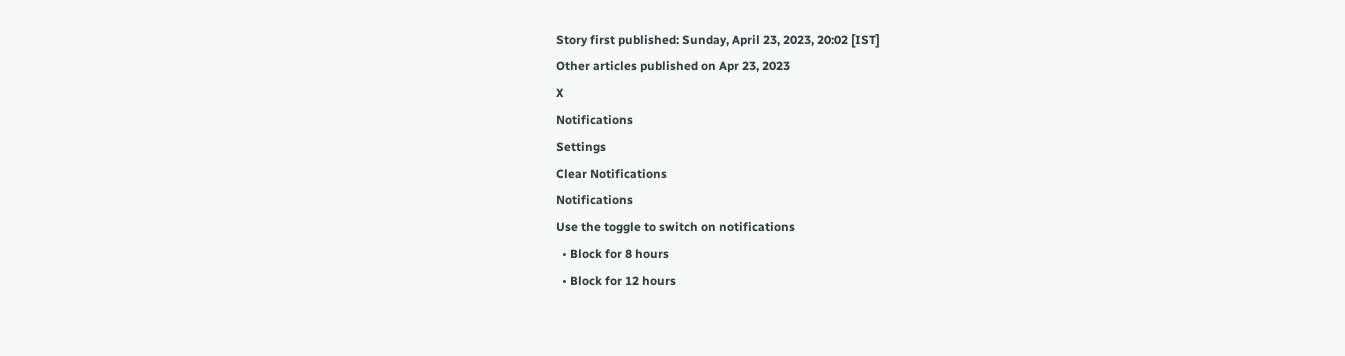Story first published: Sunday, April 23, 2023, 20:02 [IST]
Other articles published on Apr 23, 2023
X
Notifications
Settings
Clear Notifications
Notifications
Use the toggle to switch on notifications
  • Block for 8 hours
  • Block for 12 hours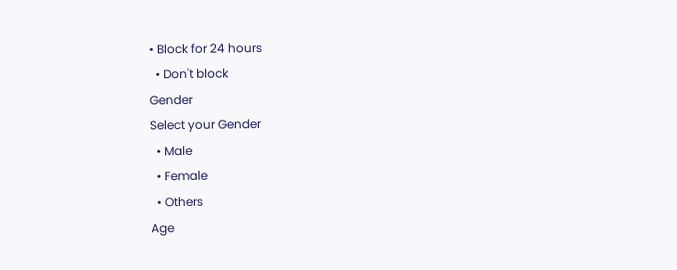• Block for 24 hours
  • Don't block
Gender
Select your Gender
  • Male
  • Female
  • Others
Age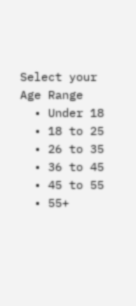Select your Age Range
  • Under 18
  • 18 to 25
  • 26 to 35
  • 36 to 45
  • 45 to 55
  • 55+